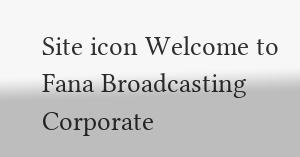Site icon Welcome to Fana Broadcasting Corporate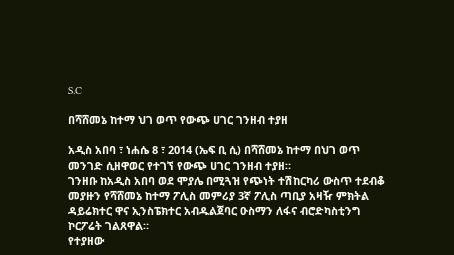S.C

በሻሸመኔ ከተማ ህገ ወጥ የውጭ ሀገር ገንዘብ ተያዘ

አዲስ አበባ ፣ ነሐሴ 8 ፣ 2014 (ኤፍ ቢ ሲ) በሻሸመኔ ከተማ በህገ ወጥ መንገድ ሲዘዋወር የተገኘ የውጭ ሀገር ገንዘብ ተያዘ።
ገንዘቡ ከአዲስ አበባ ወደ ሞያሌ በሚጓዝ የጭነት ተሽከርካሪ ውስጥ ተደብቆ መያዙን የሻሸመኔ ከተማ ፖሊስ መምሪያ 3ኛ ፖሊስ ጣቢያ አዛዥ ምክትል ዳይሬክተር ዋና ኢንስፔክተር አብዱልጀባር ዑስማን ለፋና ብሮድካስቲንግ ኮርፖሬት ገልጸዋል።
የተያዘው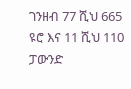ገንዘብ 77 ሺህ 665 ዩሮ እና 11 ሺህ 110 ፓውንድ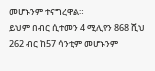መሆኑንም ተናግረዋል።
ይህም በብር ሲተመን 4 ሚሊየን 868 ሺህ 262 ብር ከ57 ሳንቲም መሆኑንም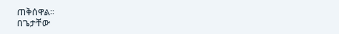ጠቅሰዋል።
በጌታቸው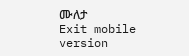ሙለታ
Exit mobile version